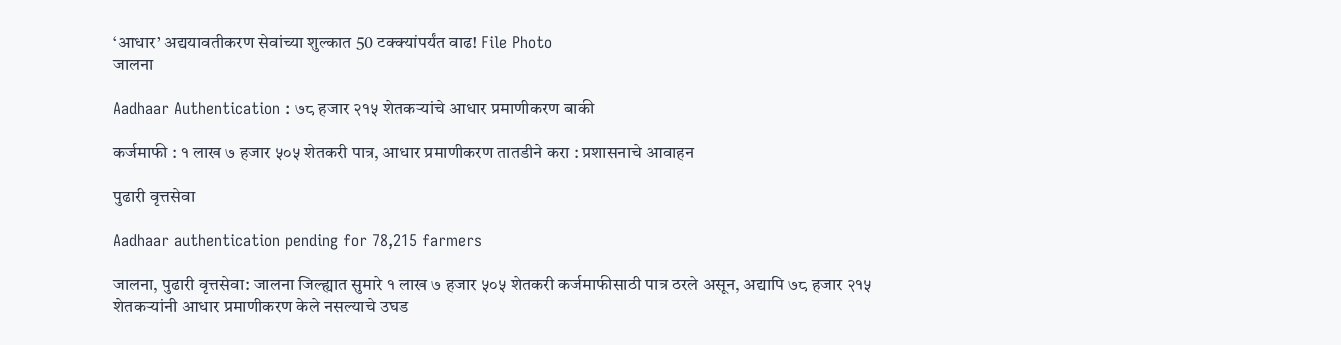‘आधार‌’ अद्ययावतीकरण सेवांच्या शुल्कात 50 टक्क्यांपर्यंत वाढ! File Photo
जालना

Aadhaar Authentication : ७८ हजार २१५ शेतकऱ्यांचे आधार प्रमाणीकरण बाकी

कर्जमाफी : १ लाख ७ हजार ५०५ शेतकरी पात्र, आधार प्रमाणीकरण तातडीने करा : प्रशासनाचे आवाहन

पुढारी वृत्तसेवा

Aadhaar authentication pending for 78,215 farmers

जालना, पुढारी वृत्तसेवा: जालना जिल्ह्यात सुमारे १ लाख ७ हजार ५०५ शेतकरी कर्जमाफीसाठी पात्र ठरले असून, अद्यापि ७८ हजार २१५ शेतकऱ्यांनी आधार प्रमाणीकरण केले नसल्याचे उघड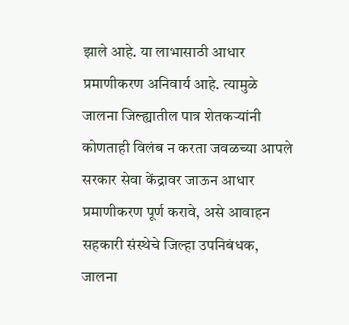झाले आहे. या लाभासाठी आधार प्रमाणीकरण अनिवार्य आहे. त्यामुळे जालना जिल्ह्यातील पात्र शेतकऱ्यांनी कोणताही विलंब न करता जवळच्या आपले सरकार सेवा केंद्रावर जाऊन आधार प्रमाणीकरण पूर्ण करावे, असे आवाहन सहकारी संस्थेचे जिल्हा उपनिबंधक, जालना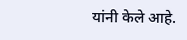यांनी केले आहे.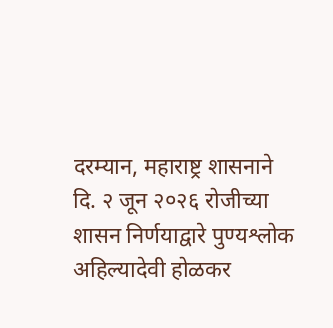दरम्यान, महाराष्ट्र शासनाने दि. २ जून २०२६ रोजीच्या शासन निर्णयाद्वारे पुण्यश्लोक अहिल्यादेवी होळकर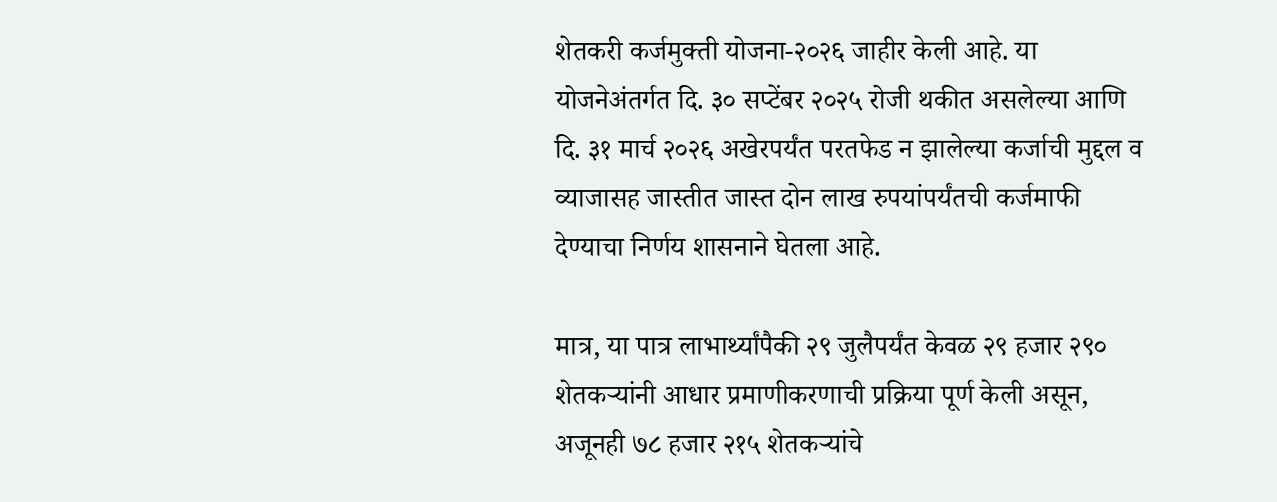शेतकरी कर्जमुक्ती योजना-२०२६ जाहीर केली आहे. या योजनेअंतर्गत दि. ३० सप्टेंबर २०२५ रोजी थकीत असलेल्या आणि दि. ३१ मार्च २०२६ अखेरपर्यंत परतफेड न झालेल्या कर्जाची मुद्दल व व्याजासह जास्तीत जास्त दोन लाख रुपयांपर्यंतची कर्जमाफी देण्याचा निर्णय शासनाने घेतला आहे.

मात्र, या पात्र लाभार्थ्यांपैकी २९ जुलैपर्यंत केवळ २९ हजार २९० शेतकऱ्यांनी आधार प्रमाणीकरणाची प्रक्रिया पूर्ण केली असून, अजूनही ७८ हजार २१५ शेतकऱ्यांचे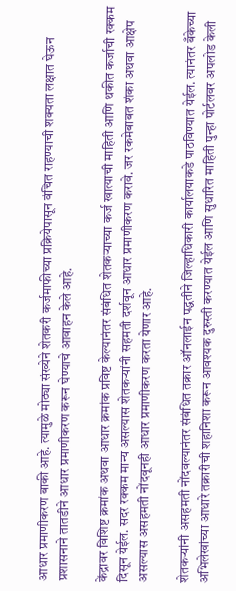आधार प्रमाणीकरण बाकी आहे. त्यामुळे मोठ्या संख्येने शेतकरी कर्जमाफीच्या प्रक्रियेपासून वंचित राहण्याची शक्यता लक्षात घेऊन प्रशासनाने तातडीने आधार प्रमाणीकरण करून घेण्याचे आवाहन केले आहे.

केंद्रावर विशिष्ट क्रमांक अथवा आधार क्रमांक प्रविष्ट केल्यानंतर संबंधित शेतकऱ्याच्या कर्ज खात्याची माहिती आणि थकीत कर्जाची रक्कम दिसून येईल. सदर रक्कम मान्य असल्यास शेतकऱ्यांनी सहमती दर्शवून आधार प्रमाणीकरण करावे. जर रकमेबाबत शंका अथवा आक्षेप असल्यास असहमती नोंदवूनही आधार प्रमाणीकरण करता येणार आहे.

शेतकऱ्यांनी असहमती नोंदवल्यानंतर संबंधित तक्रार ऑनलाईन पद्धतीने जिल्हाधिकारी कार्यालयाकडे पाठविण्यात येईल. त्यानंतर बँकेच्या अभिलेखांच्या आधारे तक्रारीची शहानिशा करून आवश्यक दुरुस्ती करण्यात येईल आणि सुधारित माहिती पुन्हा पोर्टलवर अपलोड केली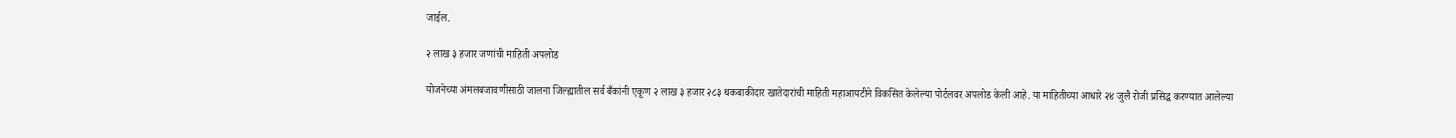जाईल.

२ लाख ३ हजार जणांची माहिती अपलोड

योजनेच्या अंमलबजावणीसाठी जालना जिल्ह्यातील सर्व बँकांनी एकूण २ लाख ३ हजार २८३ थकबाकीदार खातेदारांची माहिती महाआयटीने विकसित केलेल्या पोर्टलवर अपलोड केली आहे. या माहितीच्या आधारे २४ जुलै रोजी प्रसिद्ध करण्यात आलेल्या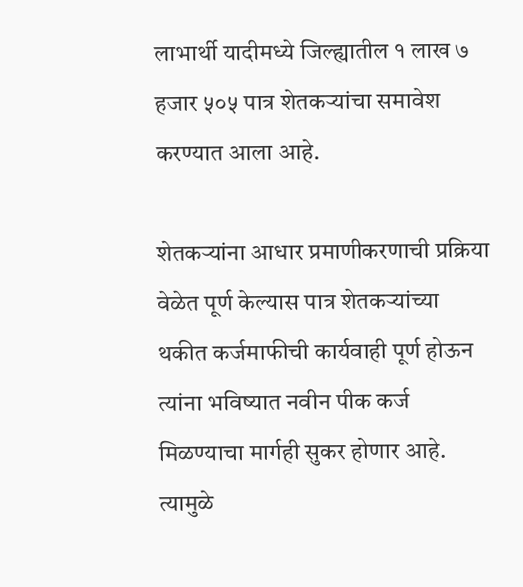लाभार्थी यादीमध्ये जिल्ह्यातील १ लाख ७ हजार ५०५ पात्र शेतकऱ्यांचा समावेश करण्यात आला आहे.

शेतकऱ्यांना आधार प्रमाणीकरणाची प्रक्रिया वेळेत पूर्ण केल्यास पात्र शेतकऱ्यांच्या थकीत कर्जमाफीची कार्यवाही पूर्ण होऊन त्यांना भविष्यात नवीन पीक कर्ज मिळण्याचा मार्गही सुकर होणार आहे. त्यामुळे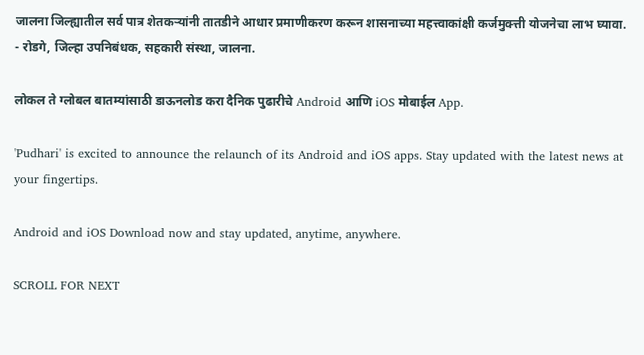जालना जिल्ह्यातील सर्व पात्र शेतकऱ्यांनी तातडीने आधार प्रमाणीकरण करून शासनाच्या महत्त्वाकांक्षी कर्जमुक्त्ती योजनेचा लाभ घ्यावा.
- रोडगे, जिल्हा उपनिबंधक, सहकारी संस्था, जालना.

लोकल ते ग्लोबल बातम्यांसाठी डाऊनलोड करा दैनिक पुढारीचे Android आणि iOS मोबाईल App.

'Pudhari' is excited to announce the relaunch of its Android and iOS apps. Stay updated with the latest news at your fingertips.

Android and iOS Download now and stay updated, anytime, anywhere.

SCROLL FOR NEXT